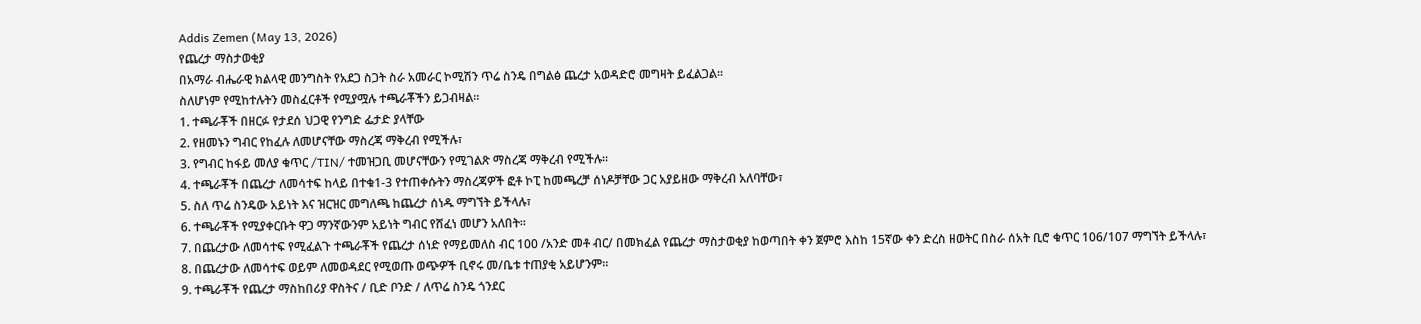Addis Zemen (May 13, 2026)
የጨረታ ማስታወቂያ
በአማራ ብሔራዊ ክልላዊ መንግስት የአደጋ ስጋት ስራ አመራር ኮሚሽን ጥሬ ስንዴ በግልፅ ጨረታ አወዳድሮ መግዛት ይፈልጋል።
ስለሆነም የሚከተሉትን መስፈርቶች የሚያሟሉ ተጫራቾችን ይጋብዛል።
1. ተጫራቾች በዘርፉ የታደሰ ህጋዊ የንግድ ፌታድ ያላቸው
2. የዘመኑን ግብር የከፈሉ ለመሆናቸው ማስረጃ ማቅረብ የሚችሉ፣
3. የግብር ከፋይ መለያ ቁጥር /TIN/ ተመዝጋቢ መሆናቸውን የሚገልጽ ማስረጃ ማቅረብ የሚችሉ።
4. ተጫራቾች በጨረታ ለመሳተፍ ከላይ በተቁ1-3 የተጠቀሱትን ማስረጃዎች ፎቶ ኮፒ ከመጫረቻ ሰነዶቻቸው ጋር አያይዘው ማቅረብ አለባቸው፣
5. ስለ ጥሬ ስንዴው አይነት እና ዝርዝር መግለጫ ከጨረታ ሰነዱ ማግኘት ይችላሉ፣
6. ተጫራቾች የሚያቀርቡት ዋጋ ማንኛውንም አይነት ግብር የሸፈነ መሆን አለበት።
7. በጨረታው ለመሳተፍ የሚፈልጉ ተጫራቾች የጨረታ ሰነድ የማይመለስ ብር 100 /አንድ መቶ ብር/ በመክፈል የጨረታ ማስታወቂያ ከወጣበት ቀን ጀምሮ እስከ 15ኛው ቀን ድረስ ዘወትር በስራ ሰአት ቢሮ ቁጥር 106/107 ማግኘት ይችላሉ፣
8. በጨረታው ለመሳተፍ ወይም ለመወዳደር የሚወጡ ወጭዎች ቢኖሩ መ/ቤቱ ተጠያቂ አይሆንም።
9. ተጫራቾች የጨረታ ማስከበሪያ ዋስትና / ቢድ ቦንድ / ለጥሬ ስንዴ ጎንደር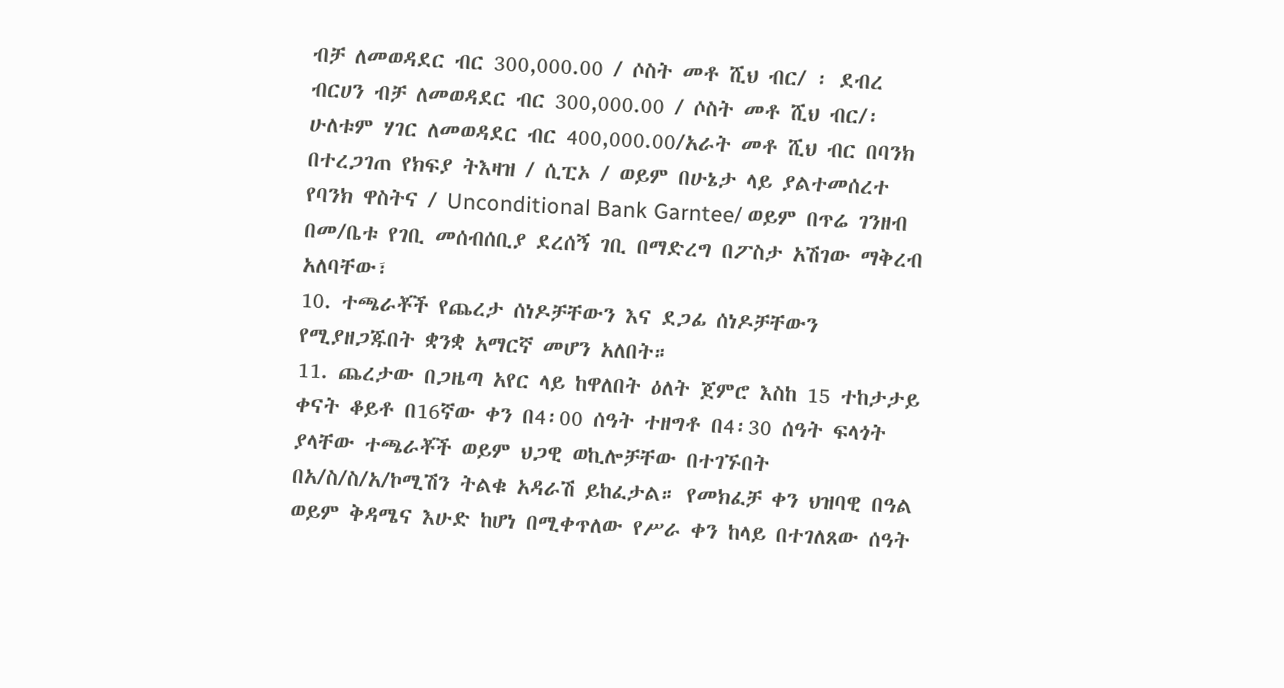ብቻ ለመወዳደር ብር 300,000.00 / ሶስት መቶ ሺህ ብር/ ፡ ደብረ ብርሀን ብቻ ለመወዳደር ብር 300,000.00 / ሶስት መቶ ሺህ ብር/፡ ሁለቱም ሃገር ለመወዳደር ብር 400,000.00/አራት መቶ ሺህ ብር በባንክ በተረጋገጠ የክፍያ ትእዛዝ / ሲፒኦ / ወይም በሁኔታ ላይ ያልተመሰረተ የባንክ ዋስትና / Unconditional Bank Garntee/ ወይም በጥሬ ገንዘብ በመ/ቤቱ የገቢ መሰብሰቢያ ደረሰኝ ገቢ በማድረግ በፖስታ አሽገው ማቅረብ አለባቸው፣
10. ተጫራቾች የጨረታ ሰነዶቻቸውን እና ደጋፊ ሰነዶቻቸውን የሚያዘጋጁበት ቋንቋ አማርኛ መሆን አለበት።
11. ጨረታው በጋዜጣ አየር ላይ ከዋለበት ዕለት ጀምሮ እስከ 15 ተከታታይ ቀናት ቆይቶ በ16ኛው ቀን በ4፡00 ሰዓት ተዘግቶ በ4፡30 ሰዓት ፍላጎት ያላቸው ተጫራቾች ወይም ህጋዊ ወኪሎቻቸው በተገኙበት በአ/ስ/ስ/አ/ኮሚሽን ትልቁ አዳራሽ ይከፈታል። የመክፈቻ ቀን ህዝባዊ በዓል ወይም ቅዳሜና እሁድ ከሆነ በሚቀጥለው የሥራ ቀን ከላይ በተገለጸው ሰዓት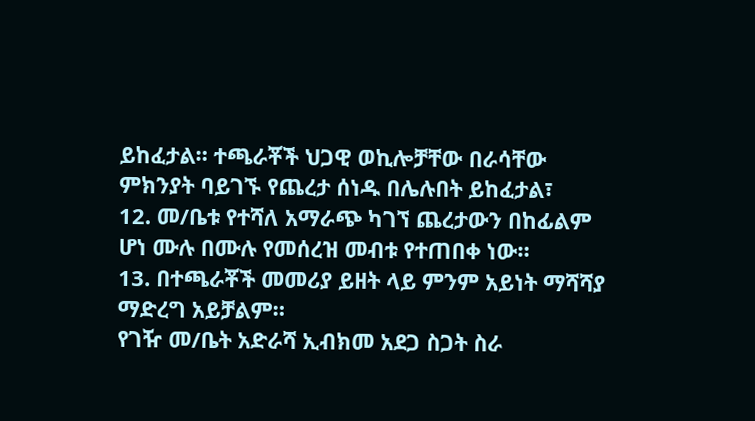ይከፈታል። ተጫራቾች ህጋዊ ወኪሎቻቸው በራሳቸው ምክንያት ባይገኙ የጨረታ ሰነዱ በሌሉበት ይከፈታል፣
12. መ/ቤቱ የተሻለ አማራጭ ካገኘ ጨረታውን በከፊልም ሆነ ሙሉ በሙሉ የመሰረዝ መብቱ የተጠበቀ ነው።
13. በተጫራቾች መመሪያ ይዘት ላይ ምንም አይነት ማሻሻያ ማድረግ አይቻልም።
የገዥ መ/ቤት አድራሻ ኢብክመ አደጋ ስጋት ስራ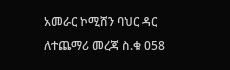አመራር ኮሚሸን ባህር ዳር
ለተጨማሪ መረጃ ስ.ቁ 058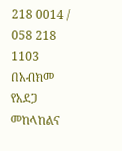218 0014 / 058 218 1103
በአብክመ የአደጋ መከላከልና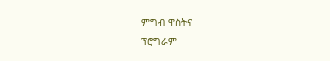ምግብ ዋስትና
ፕሮግራም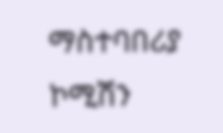ማስተባበሪያ ኮሚሽን